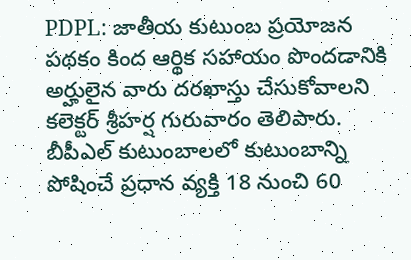PDPL: జాతీయ కుటుంబ ప్రయోజన పథకం కింద ఆర్థిక సహాయం పొందడానికి అర్హులైన వారు దరఖాస్తు చేసుకోవాలని కలెక్టర్ శ్రీహర్ష గురువారం తెలిపారు. బీపీఎల్ కుటుంబాలలో కుటుంబాన్ని పోషించే ప్రధాన వ్యక్తి 18 నుంచి 60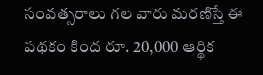సంవత్సరాలు గల వారు మరణిస్తే ఈ పథకం కింద రూ. 20,000 ఆర్థిక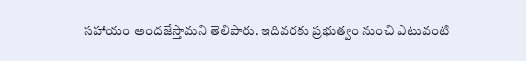సహాయం అందజేస్తామని తెలిపారు. ఇదివరకు ప్రభుత్వం నుంచి ఎటువంటి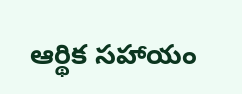ఆర్థిక సహాయం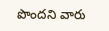పొందని వారు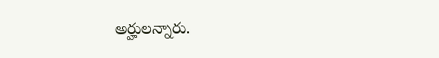అర్హులన్నారు.